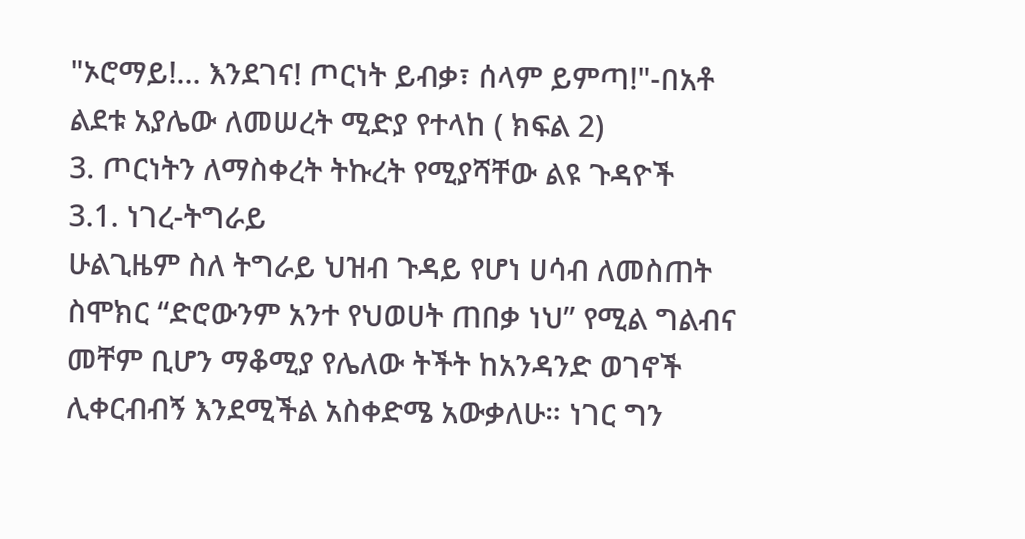"ኦሮማይ!… እንደገና! ጦርነት ይብቃ፣ ሰላም ይምጣ!"-በአቶ ልደቱ አያሌው ለመሠረት ሚድያ የተላከ ( ክፍል 2)
3. ጦርነትን ለማስቀረት ትኩረት የሚያሻቸው ልዩ ጉዳዮች
3.1. ነገረ-ትግራይ
ሁልጊዜም ስለ ትግራይ ህዝብ ጉዳይ የሆነ ሀሳብ ለመስጠት ስሞክር “ድሮውንም አንተ የህወሀት ጠበቃ ነህ” የሚል ግልብና መቸም ቢሆን ማቆሚያ የሌለው ትችት ከአንዳንድ ወገኖች ሊቀርብብኝ እንደሚችል አስቀድሜ አውቃለሁ። ነገር ግን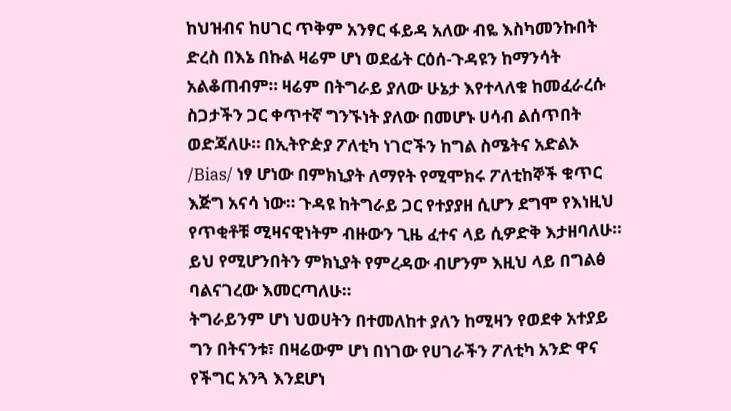ከህዝብና ከሀገር ጥቅም አንፃር ፋይዳ አለው ብዬ እስካመንኩበት ድረስ በእኔ በኩል ዛሬም ሆነ ወደፊት ርዕሰ-ጉዳዩን ከማንሳት አልቆጠብም። ዛሬም በትግራይ ያለው ሁኔታ እየተላለቁ ከመፈራረሱ ስጋታችን ጋር ቀጥተኛ ግንኙነት ያለው በመሆኑ ሀሳብ ልሰጥበት ወድጃለሁ። በኢትዮዽያ ፖለቲካ ነገሮችን ከግል ስሜትና አድልኦ /Bias/ ነፃ ሆነው በምክኒያት ለማየት የሚሞክሩ ፖለቲከኞች ቁጥር እጅግ አናሳ ነው። ጉዳዩ ከትግራይ ጋር የተያያዘ ሲሆን ደግሞ የእነዚህ የጥቂቶቹ ሚዛናዊነትም ብዙውን ጊዜ ፈተና ላይ ሲዎድቅ እታዘባለሁ። ይህ የሚሆንበትን ምክኒያት የምረዳው ብሆንም እዚህ ላይ በግልፅ ባልናገረው እመርጣለሁ።
ትግራይንም ሆነ ህወሀትን በተመለከተ ያለን ከሚዛን የወደቀ አተያይ ግን በትናንቱ፣ በዛሬውም ሆነ በነገው የሀገራችን ፖለቲካ አንድ ዋና የችግር አንጓ እንደሆነ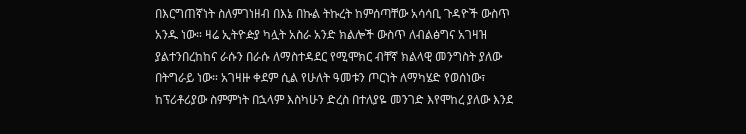በእርግጠኛነት ስለምገነዘብ በእኔ በኩል ትኩረት ከምሰጣቸው አሳሳቢ ጉዳዮች ውስጥ አንዱ ነው። ዛሬ ኢትዮዽያ ካሏት አስራ አንድ ክልሎች ውስጥ ለብልፅግና አገዛዝ ያልተንበረከከና ራሱን በራሱ ለማስተዳደር የሚሞክር ብቸኛ ክልላዊ መንግስት ያለው በትግራይ ነው። አገዛዙ ቀደም ሲል የሁለት ዓመቱን ጦርነት ለማካሄድ የወሰነው፣ ከፕሪቶሪያው ስምምነት በኋላም እስካሁን ድረስ በተለያዬ መንገድ እየሞከረ ያለው እንደ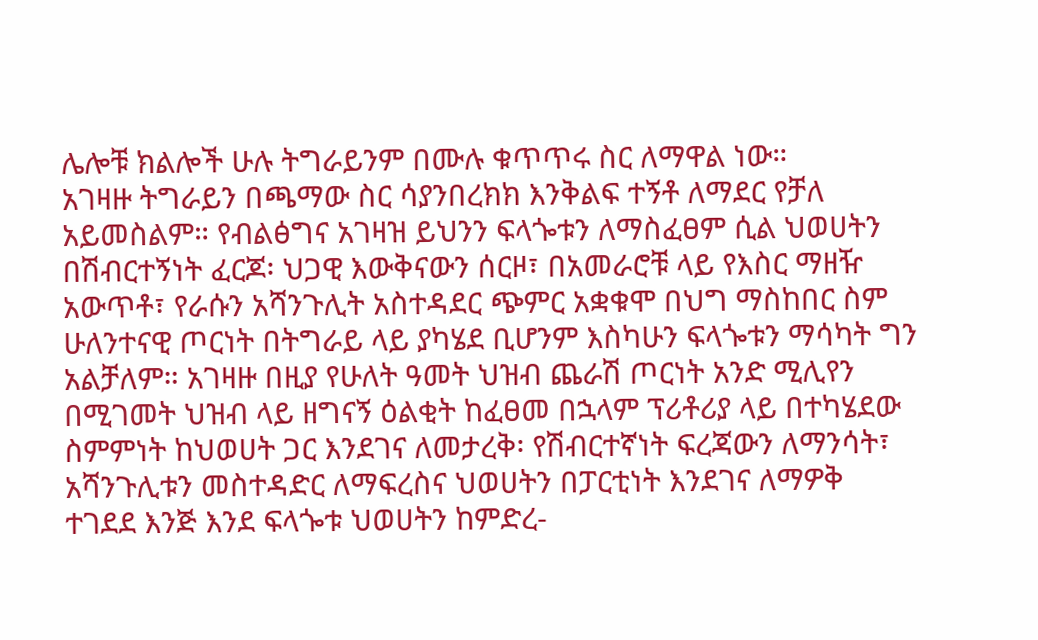ሌሎቹ ክልሎች ሁሉ ትግራይንም በሙሉ ቁጥጥሩ ስር ለማዋል ነው።
አገዛዙ ትግራይን በጫማው ስር ሳያንበረክክ እንቅልፍ ተኝቶ ለማደር የቻለ አይመስልም። የብልፅግና አገዛዝ ይህንን ፍላጐቱን ለማስፈፀም ሲል ህወሀትን በሽብርተኝነት ፈርጆ፡ ህጋዊ እውቅናውን ሰርዞ፣ በአመራሮቹ ላይ የእስር ማዘዥ አውጥቶ፣ የራሱን አሻንጉሊት አስተዳደር ጭምር አቋቁሞ በህግ ማስከበር ስም ሁለንተናዊ ጦርነት በትግራይ ላይ ያካሄደ ቢሆንም እስካሁን ፍላጐቱን ማሳካት ግን አልቻለም። አገዛዙ በዚያ የሁለት ዓመት ህዝብ ጨራሽ ጦርነት አንድ ሚሊየን በሚገመት ህዝብ ላይ ዘግናኝ ዕልቂት ከፈፀመ በኋላም ፕሪቶሪያ ላይ በተካሄደው ስምምነት ከህወሀት ጋር እንደገና ለመታረቅ፡ የሽብርተኛነት ፍረጃውን ለማንሳት፣ አሻንጉሊቱን መስተዳድር ለማፍረስና ህወሀትን በፓርቲነት እንደገና ለማዎቅ ተገደደ እንጅ እንደ ፍላጐቱ ህወሀትን ከምድረ-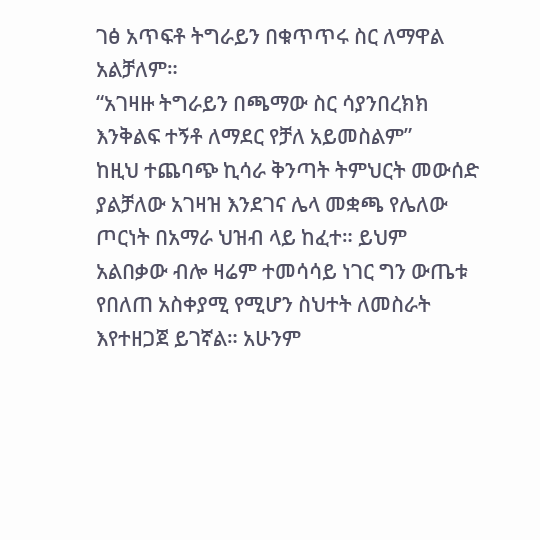ገፅ አጥፍቶ ትግራይን በቁጥጥሩ ስር ለማዋል አልቻለም።
“አገዛዙ ትግራይን በጫማው ስር ሳያንበረክክ እንቅልፍ ተኝቶ ለማደር የቻለ አይመስልም”
ከዚህ ተጨባጭ ኪሳራ ቅንጣት ትምህርት መውሰድ ያልቻለው አገዛዝ እንደገና ሌላ መቋጫ የሌለው ጦርነት በአማራ ህዝብ ላይ ከፈተ። ይህም አልበቃው ብሎ ዛሬም ተመሳሳይ ነገር ግን ውጤቱ የበለጠ አስቀያሚ የሚሆን ስህተት ለመስራት እየተዘጋጀ ይገኛል። አሁንም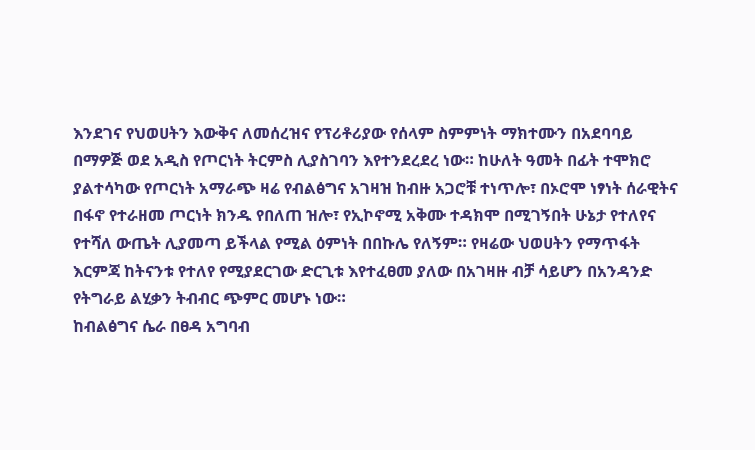እንደገና የህወሀትን እውቅና ለመሰረዝና የፕሪቶሪያው የሰላም ስምምነት ማክተሙን በአደባባይ በማዎጅ ወደ አዲስ የጦርነት ትርምስ ሊያስገባን እየተንደረደረ ነው። ከሁለት ዓመት በፊት ተሞክሮ ያልተሳካው የጦርነት አማራጭ ዛሬ የብልፅግና አገዛዝ ከብዙ አጋሮቹ ተነጥሎ፣ በኦሮሞ ነፃነት ሰራዊትና በፋኖ የተራዘመ ጦርነት ክንዱ የበለጠ ዝሎ፣ የኢኮኖሚ አቅሙ ተዳክሞ በሚገኝበት ሁኔታ የተለየና የተሻለ ውጤት ሊያመጣ ይችላል የሚል ዕምነት በበኩሌ የለኝም። የዛሬው ህወሀትን የማጥፋት እርምጃ ከትናንቱ የተለየ የሚያደርገው ድርጊቱ እየተፈፀመ ያለው በአገዛዙ ብቻ ሳይሆን በአንዳንድ የትግራይ ልሂቃን ትብብር ጭምር መሆኑ ነው።
ከብልፅግና ሴራ በፀዳ አግባብ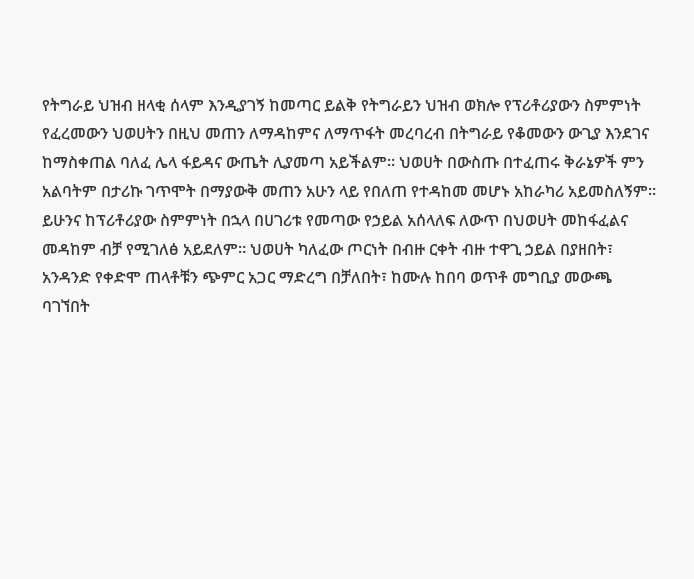የትግራይ ህዝብ ዘላቂ ሰላም እንዲያገኝ ከመጣር ይልቅ የትግራይን ህዝብ ወክሎ የፕሪቶሪያውን ስምምነት የፈረመውን ህወሀትን በዚህ መጠን ለማዳከምና ለማጥፋት መረባረብ በትግራይ የቆመውን ውጊያ እንደገና ከማስቀጠል ባለፈ ሌላ ፋይዳና ውጤት ሊያመጣ አይችልም። ህወሀት በውስጡ በተፈጠሩ ቅራኔዎች ምን አልባትም በታሪኩ ገጥሞት በማያውቅ መጠን አሁን ላይ የበለጠ የተዳከመ መሆኑ አከራካሪ አይመስለኝም። ይሁንና ከፕሪቶሪያው ስምምነት በኋላ በሀገሪቱ የመጣው የኃይል አሰላለፍ ለውጥ በህወሀት መከፋፈልና መዳከም ብቻ የሚገለፅ አይደለም። ህወሀት ካለፈው ጦርነት በብዙ ርቀት ብዙ ተዋጊ ኃይል በያዘበት፣ አንዳንድ የቀድሞ ጠላቶቹን ጭምር አጋር ማድረግ በቻለበት፣ ከሙሉ ከበባ ወጥቶ መግቢያ መውጫ ባገኘበት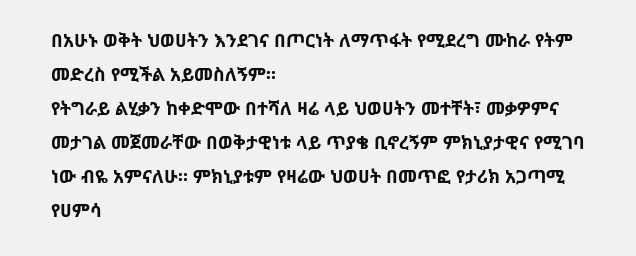በአሁኑ ወቅት ህወሀትን እንደገና በጦርነት ለማጥፋት የሚደረግ ሙከራ የትም መድረስ የሚችል አይመስለኝም።
የትግራይ ልሂቃን ከቀድሞው በተሻለ ዛሬ ላይ ህወሀትን መተቸት፣ መቃዎምና መታገል መጀመራቸው በወቅታዊነቱ ላይ ጥያቄ ቢኖረኝም ምክኒያታዊና የሚገባ ነው ብዬ አምናለሁ። ምክኒያቱም የዛሬው ህወሀት በመጥፎ የታሪክ አጋጣሚ የሀምሳ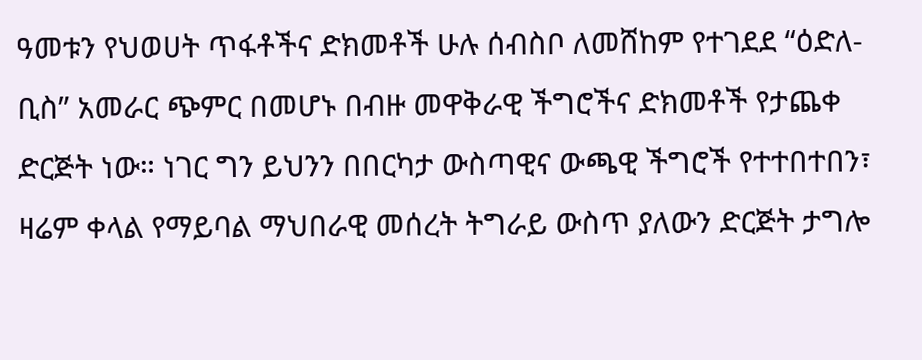ዓመቱን የህወሀት ጥፋቶችና ድክመቶች ሁሉ ሰብስቦ ለመሸከም የተገደደ “ዕድለ-ቢስ” አመራር ጭምር በመሆኑ በብዙ መዋቅራዊ ችግሮችና ድክመቶች የታጨቀ ድርጅት ነው። ነገር ግን ይህንን በበርካታ ውስጣዊና ውጫዊ ችግሮች የተተበተበን፣ ዛሬም ቀላል የማይባል ማህበራዊ መሰረት ትግራይ ውስጥ ያለውን ድርጅት ታግሎ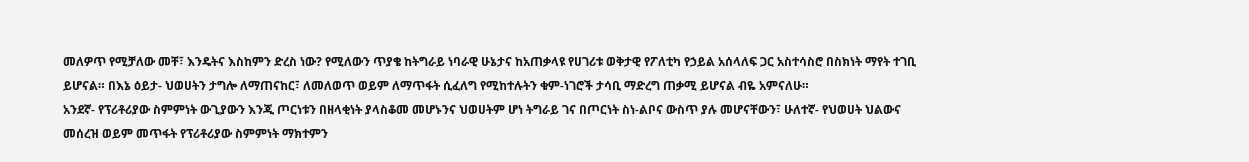መለዎጥ የሚቻለው መቸ፣ እንዴትና እስከምን ድረስ ነው? የሚለውን ጥያቄ ከትግራይ ነባራዊ ሁኔታና ከአጠቃላዩ የሀገሪቱ ወቅታዊ የፖለቲካ የኃይል አሰላለፍ ጋር አስተሳስሮ በስክነት ማየት ተገቢ ይሆናል። በእኔ ዕይታ- ህወሀትን ታግሎ ለማጠናከር፣ ለመለወጥ ወይም ለማጥፋት ሲፈለግ የሚከተሉትን ቁም-ነገሮች ታሳቢ ማድረግ ጠቃሚ ይሆናል ብዬ አምናለሁ።
አንደኛ- የፕሪቶሪያው ስምምነት ውጊያውን እንጂ ጦርነቱን በዘላቂነት ያላስቆመ መሆኑንና ህወሀትም ሆነ ትግራይ ገና በጦርነት ስነ-ልቦና ውስጥ ያሉ መሆናቸውን፣ ሁለተኛ- የህወሀት ህልውና መሰረዝ ወይም መጥፋት የፕሪቶሪያው ስምምነት ማክተምን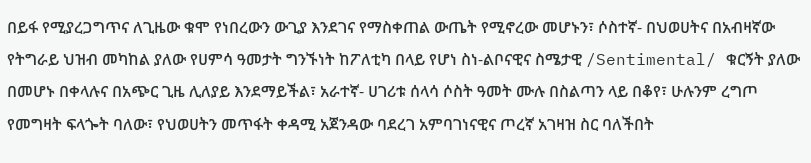በይፋ የሚያረጋግጥና ለጊዜው ቁሞ የነበረውን ውጊያ እንደገና የማስቀጠል ውጤት የሚኖረው መሆኑን፣ ሶስተኛ- በህወሀትና በአብዛኛው የትግራይ ህዝብ መካከል ያለው የሀምሳ ዓመታት ግንኙነት ከፖለቲካ በላይ የሆነ ስነ-ልቦናዊና ስሜታዊ /Sentimental/ ቁርኝት ያለው በመሆኑ በቀላሉና በአጭር ጊዜ ሊለያይ እንደማይችል፣ አራተኛ- ሀገሪቱ ሰላሳ ሶስት ዓመት ሙሉ በስልጣን ላይ በቆየ፣ ሁሉንም ረግጦ የመግዛት ፍላጐት ባለው፣ የህወሀትን መጥፋት ቀዳሚ አጀንዳው ባደረገ አምባገነናዊና ጦረኛ አገዛዝ ስር ባለችበት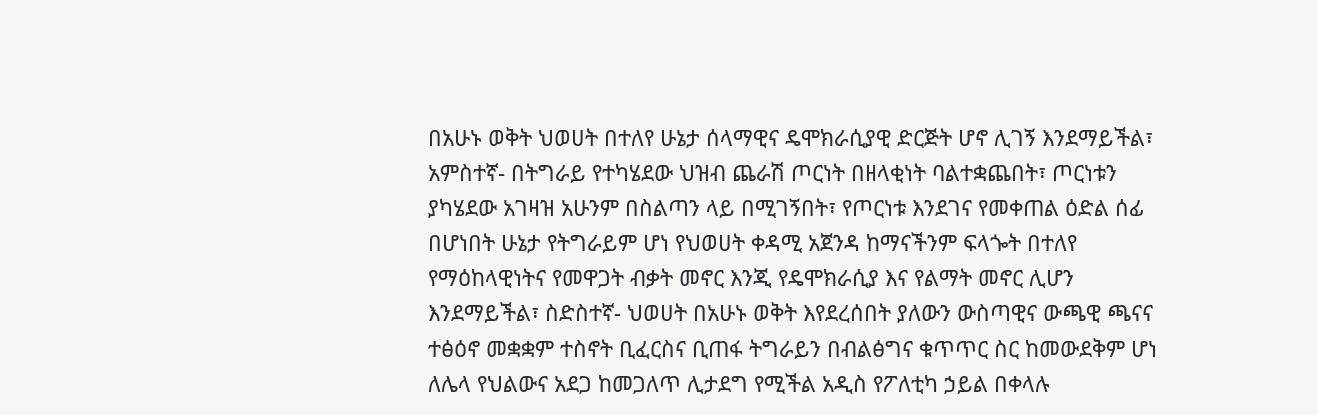በአሁኑ ወቅት ህወሀት በተለየ ሁኔታ ሰላማዊና ዴሞክራሲያዊ ድርጅት ሆኖ ሊገኝ እንደማይችል፣ አምስተኛ- በትግራይ የተካሄደው ህዝብ ጨራሽ ጦርነት በዘላቂነት ባልተቋጨበት፣ ጦርነቱን ያካሄደው አገዛዝ አሁንም በስልጣን ላይ በሚገኝበት፣ የጦርነቱ እንደገና የመቀጠል ዕድል ሰፊ በሆነበት ሁኔታ የትግራይም ሆነ የህወሀት ቀዳሚ አጀንዳ ከማናችንም ፍላጐት በተለየ የማዕከላዊነትና የመዋጋት ብቃት መኖር እንጂ የዴሞክራሲያ እና የልማት መኖር ሊሆን እንደማይችል፣ ስድስተኛ- ህወሀት በአሁኑ ወቅት እየደረሰበት ያለውን ውስጣዊና ውጫዊ ጫናና ተፅዕኖ መቋቋም ተስኖት ቢፈርስና ቢጠፋ ትግራይን በብልፅግና ቁጥጥር ስር ከመውደቅም ሆነ ለሌላ የህልውና አደጋ ከመጋለጥ ሊታደግ የሚችል አዲስ የፖለቲካ ኃይል በቀላሉ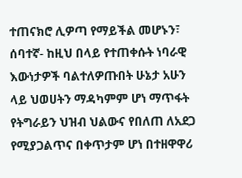ተጠናክሮ ሊዎጣ የማይችል መሆኑን፣ ሰባተኛ- ከዚህ በላይ የተጠቀሱት ነባራዊ እውነታዎች ባልተለዎጡበት ሁኔታ አሁን ላይ ህወሀትን ማዳካምም ሆነ ማጥፋት የትግራይን ህዝብ ህልውና የበለጠ ለአደጋ የሚያጋልጥና በቀጥታም ሆነ በተዘዋዋሪ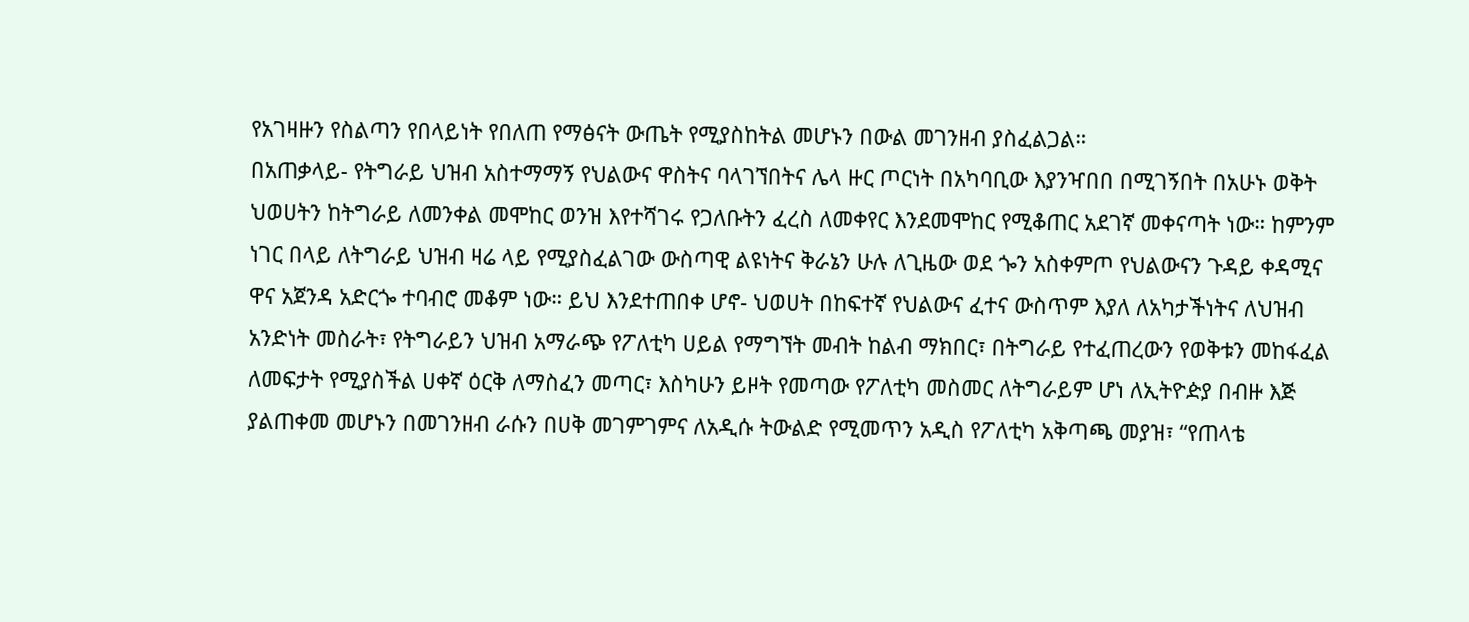የአገዛዙን የስልጣን የበላይነት የበለጠ የማፅናት ውጤት የሚያስከትል መሆኑን በውል መገንዘብ ያስፈልጋል።
በአጠቃላይ- የትግራይ ህዝብ አስተማማኝ የህልውና ዋስትና ባላገኘበትና ሌላ ዙር ጦርነት በአካባቢው እያንዣበበ በሚገኝበት በአሁኑ ወቅት ህወሀትን ከትግራይ ለመንቀል መሞከር ወንዝ እየተሻገሩ የጋለቡትን ፈረስ ለመቀየር እንደመሞከር የሚቆጠር አደገኛ መቀናጣት ነው። ከምንም ነገር በላይ ለትግራይ ህዝብ ዛሬ ላይ የሚያስፈልገው ውስጣዊ ልዩነትና ቅራኔን ሁሉ ለጊዜው ወደ ጐን አስቀምጦ የህልውናን ጉዳይ ቀዳሚና ዋና አጀንዳ አድርጐ ተባብሮ መቆም ነው። ይህ እንደተጠበቀ ሆኖ- ህወሀት በከፍተኛ የህልውና ፈተና ውስጥም እያለ ለአካታችነትና ለህዝብ አንድነት መስራት፣ የትግራይን ህዝብ አማራጭ የፖለቲካ ሀይል የማግኘት መብት ከልብ ማክበር፣ በትግራይ የተፈጠረውን የወቅቱን መከፋፈል ለመፍታት የሚያስችል ሀቀኛ ዕርቅ ለማስፈን መጣር፣ እስካሁን ይዞት የመጣው የፖለቲካ መስመር ለትግራይም ሆነ ለኢትዮዽያ በብዙ እጅ ያልጠቀመ መሆኑን በመገንዘብ ራሱን በሀቅ መገምገምና ለአዲሱ ትውልድ የሚመጥን አዲስ የፖለቲካ አቅጣጫ መያዝ፣ “የጠላቴ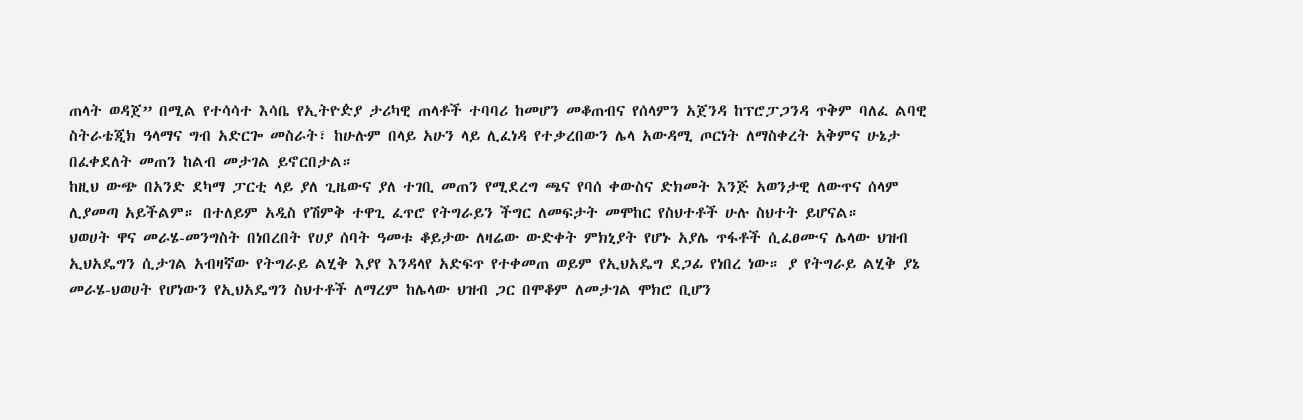ጠላት ወዳጀ” በሚል የተሳሳተ እሳቤ የኢትዮዽያ ታሪካዊ ጠላቶች ተባባሪ ከመሆን መቆጠብና የሰላምን አጀንዳ ከፕሮፓጋንዳ ጥቅም ባለፈ ልባዊ ስትራቴጂክ ዓላማና ግብ አድርጐ መስራት፣ ከሁሉም በላይ አሁን ላይ ሊፈነዳ የተቃረበውን ሌላ አውዳሚ ጦርነት ለማስቀረት አቅምና ሁኔታ በፈቀደለት መጠን ከልብ መታገል ይኖርበታል።
ከዚህ ውጭ በአንድ ደካማ ፓርቲ ላይ ያለ ጊዜውና ያለ ተገቢ መጠን የሚደረግ ጫና የባሰ ቀውስና ድክመት እንጅ አወንታዊ ለውጥና ሰላም ሊያመጣ አይችልም። በተለይም አዲስ የሽምቅ ተዋጊ ፈጥሮ የትግራይን ችግር ለመፍታት መሞከር የስህተቶች ሁሉ ስህተት ይሆናል።
ህወሀት ዋና መራሄ-መንግስት በነበረበት የሀያ ሰባት ዓመቱ ቆይታው ለዛሬው ውድቀት ምክኒያት የሆኑ አያሌ ጥፋቶች ሲፈፀሙና ሌላው ህዝብ ኢህአዴግን ሲታገል አብዛኛው የትግራይ ልሂቅ እያየ እንዳላየ አድፍጥ የተቀመጠ ወይም የኢህአዴግ ደጋፊ የነበረ ነው። ያ የትግራይ ልሂቅ ያኔ መራሄ-ህወሀት የሆነውን የኢህአዴግን ስህተቶች ለማረም ከሌላው ህዝብ ጋር በሞቆም ለመታገል ሞክሮ ቢሆን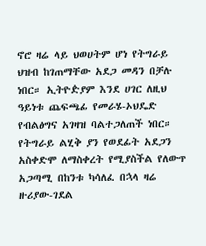ኖሮ ዛሬ ላይ ህወሀትም ሆነ የትግራይ ህዝብ ከገጠማቸው አደጋ መዳን በቻሉ ነበር። ኢትዮዽያም እንደ ሀገር ለዚህ ዓይነቱ ጨፍጫፊ የመራሄ-ኦህዴድ የብልፅግና አገዛዝ ባልተጋለጠች ነበር።
የትግራይ ልሂቅ ያን የወደፊት አደጋን አስቀድሞ ለማስቀረት የሚያስችል የለውጥ አጋጣሚ በከንቱ ካሳለፈ በኋላ ዛሬ ዙሪያው-ገደል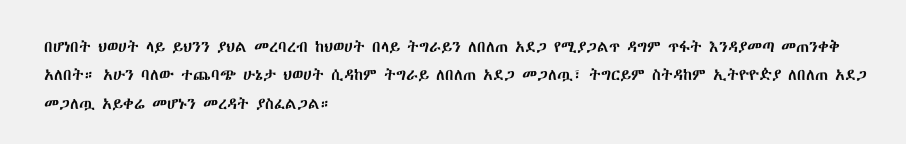በሆነበት ህወሀት ላይ ይህንን ያህል መረባረብ ከህወሀት በላይ ትግራይን ለበለጠ አደጋ የሚያጋልጥ ዳግም ጥፋት እንዳያመጣ መጠንቀቅ አለበት። አሁን ባለው ተጨባጭ ሁኔታ ህወሀት ሲዳከም ትግራይ ለበለጠ አደጋ መጋለጧ፣ ትግርይም ስትዳከም ኢትዮዮዽያ ለበለጠ አደጋ መጋለጧ አይቀሬ መሆኑን መረዳት ያስፈልጋል።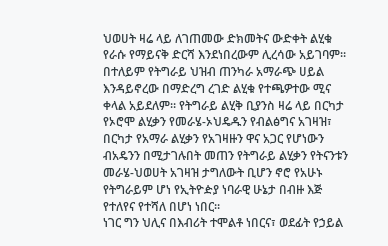ህወሀት ዛሬ ላይ ለገጠመው ድክመትና ውድቀት ልሂቁ የራሱ የማይናቅ ድርሻ እንደነበረውም ሊረሳው አይገባም። በተለይም የትግራይ ህዝብ ጠንካራ አማራጭ ሀይል እንዳይኖረው በማድረግ ረገድ ልሂቁ የተጫዎተው ሚና ቀላል አይደለም። የትግራይ ልሂቅ ቢያንስ ዛሬ ላይ በርካታ የኦሮሞ ልሂቃን የመራሄ-ኦህዴዱን የብልፅግና አገዛዝ፣ በርካታ የአማራ ልሂቃን የአገዛዙን ዋና አጋር የሆነውን ብአዴንን በሚታገሉበት መጠን የትግራይ ልሂቃን የትናንቱን መራሄ-ህወሀት አገዛዝ ታግለውት ቢሆን ኖሮ የአሁኑ የትግራይም ሆነ የኢትዮዽያ ነባራዊ ሁኔታ በብዙ እጅ የተለየና የተሻለ በሆነ ነበር።
ነገር ግን ህሊና በእብሪት ተሞልቶ ነበርና፣ ወደፊት የኃይል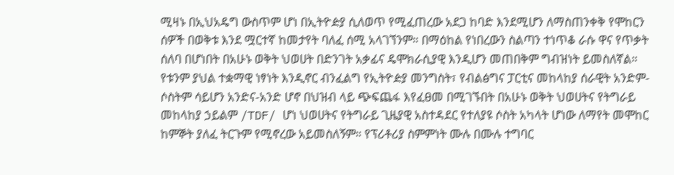ሚዛኑ በኢህአዴግ ውስጥም ሆነ በኢትዮዽያ ሲለወጥ የሚፈጠረው አደጋ ከባድ እንደሚሆን ለማስጠንቀቅ የሞከርን ሰዎች በወቅቱ እንደ ሟርተኛ ከመታየት ባለፈ ሰሚ አላገኘንም። በማዕከል የነበረውን ስልጣን ተነጥቆ ራሱ ዋና የጥቃት ሰለባ በሆነበት በአሁኑ ወቅት ህወሀት በድንገት አቃፊና ዴሞክራሲያዊ እንዲሆን መጠበቅም ግብዝነት ይመስለኛል። የቱንም ያህል ተቋማዊ ነፃነት እንዲኖር ብንፈልግ የኢትዮዽያ መንግስት፣ የብልፅግና ፓርቲና መከላከያ ሰራዊት አንድም-ሶስትም ሳይሆን አንድና-አንድ ሆኖ በህዝብ ላይ ጭፍጨፋ እየፈፀመ በሚገኙበት በአሁኑ ወቅት ህወሀትና የትግራይ መከላከያ ኃይልም /TDF/ ሆነ ህወሀትና የትግራይ ጊዜያዊ አስተዳደር የተለያዩ ሶስት አካላት ሆነው ለማየት መሞከር ከምኞት ያለፈ ትርጉም የሚኖረው አይመስለኝም። የፕሪቶሪያ ስምምነት ሙሉ በሙሉ ተግባር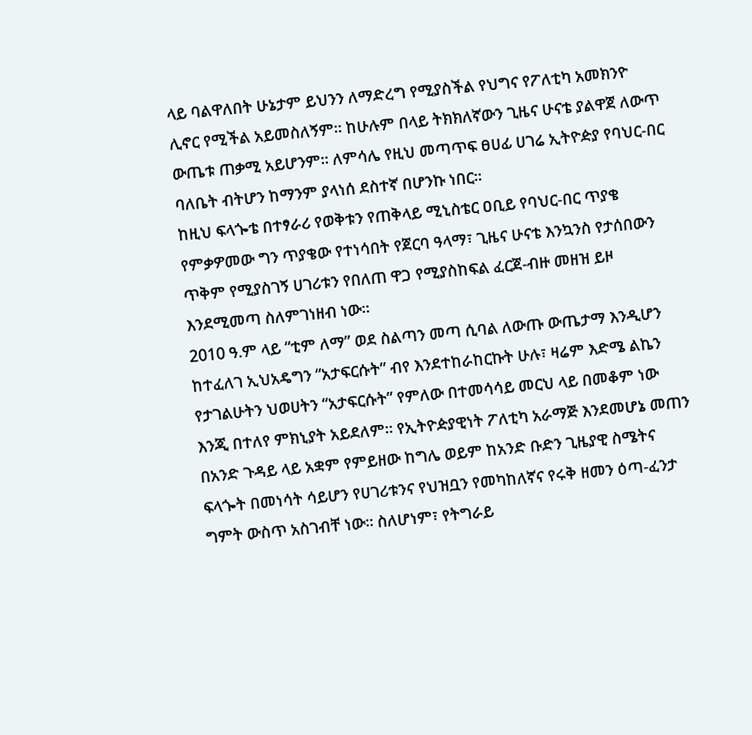ላይ ባልዋለበት ሁኔታም ይህንን ለማድረግ የሚያስችል የህግና የፖለቲካ አመክንዮ ሊኖር የሚችል አይመስለኝም። ከሁሉም በላይ ትክክለኛውን ጊዜና ሁናቴ ያልዋጀ ለውጥ ውጤቱ ጠቃሚ አይሆንም። ለምሳሌ የዚህ መጣጥፍ ፀሀፊ ሀገሬ ኢትዮዽያ የባህር-በር ባለቤት ብትሆን ከማንም ያላነሰ ደስተኛ በሆንኩ ነበር።
ከዚህ ፍላጐቴ በተፃራሪ የወቅቱን የጠቅላይ ሚኒስቴር ዐቢይ የባህር-በር ጥያቄ የምቃዎመው ግን ጥያቄው የተነሳበት የጀርባ ዓላማ፣ ጊዜና ሁናቴ እንኳንስ የታሰበውን ጥቅም የሚያስገኝ ሀገሪቱን የበለጠ ዋጋ የሚያስከፍል ፈርጀ-ብዙ መዘዝ ይዞ እንደሚመጣ ስለምገነዘብ ነው።
2010 ዓ.ም ላይ “ቲም ለማ” ወደ ስልጣን መጣ ሲባል ለውጡ ውጤታማ እንዲሆን ከተፈለገ ኢህአዴግን “አታፍርሱት” ብየ እንደተከራከርኩት ሁሉ፣ ዛሬም እድሜ ልኬን የታገልሁትን ህወሀትን “አታፍርሱት” የምለው በተመሳሳይ መርህ ላይ በመቆም ነው እንጂ በተለየ ምክኒያት አይደለም። የኢትዮዽያዊነት ፖለቲካ አራማጅ እንደመሆኔ መጠን በአንድ ጉዳይ ላይ አቋም የምይዘው ከግሌ ወይም ከአንድ ቡድን ጊዜያዊ ስሜትና ፍላጐት በመነሳት ሳይሆን የሀገሪቱንና የህዝቧን የመካከለኛና የሩቅ ዘመን ዕጣ-ፈንታ ግምት ውስጥ አስገብቸ ነው። ስለሆነም፣ የትግራይ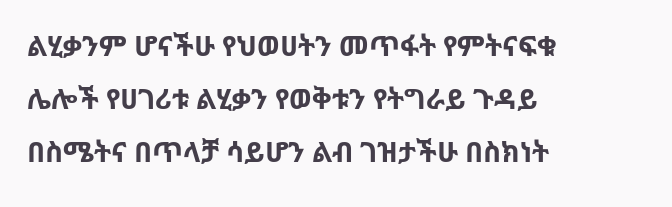ልሂቃንም ሆናችሁ የህወሀትን መጥፋት የምትናፍቁ ሌሎች የሀገሪቱ ልሂቃን የወቅቱን የትግራይ ጉዳይ በስሜትና በጥላቻ ሳይሆን ልብ ገዝታችሁ በስክነት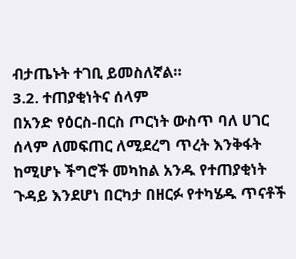ብታጤኑት ተገቢ ይመስለኛል።
3.2. ተጠያቂነትና ሰላም
በአንድ የዕርስ-በርስ ጦርነት ውስጥ ባለ ሀገር ሰላም ለመፍጠር ለሚደረግ ጥረት እንቅፋት ከሚሆኑ ችግሮች መካከል አንዱ የተጠያቂነት ጉዳይ እንደሆነ በርካታ በዘርፉ የተካሄዱ ጥናቶች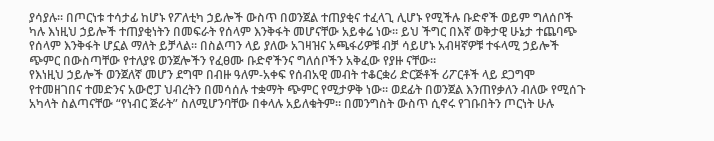ያሳያሉ። በጦርነቱ ተሳታፊ ከሆኑ የፖለቲካ ኃይሎች ውስጥ በወንጀል ተጠያቂና ተፈላጊ ሊሆኑ የሚችሉ ቡድኖች ወይም ግለሰቦች ካሉ እነዚህ ኃይሎች ተጠያቂነትን በመፍራት የሰላም እንቅፋት መሆናቸው አይቀሬ ነው። ይህ ችግር በእኛ ወቅታዊ ሁኔታ ተጨባጭ የሰላም እንቅፋት ሆኗል ማለት ይቻላል። በስልጣን ላይ ያለው አገዛዝና አጫፋሪዎቹ ብቻ ሳይሆኑ አብዛኛዎቹ ተፋላሚ ኃይሎች ጭምር በውስጣቸው የተለያዩ ወንጀሎችን የፈፀሙ ቡድኖችንና ግለሰቦችን አቅፈው የያዙ ናቸው።
የእነዚህ ኃይሎች ወንጀለኛ መሆን ደግሞ በብዙ ዓለም-አቀፍ የሰብአዊ መብት ተቆርቋሪ ድርጅቶች ሪፖርቶች ላይ ደጋግሞ የተመዘገበና ተመድንና አውሮፓ ህብረትን በመሳሰሉ ተቋማት ጭምር የሚታዎቅ ነው። ወደፊት በወንጀል እንጠየቃለን ብለው የሚሰጉ አካላት ስልጣናቸው “የነብር ጅራት” ስለሚሆንባቸው በቀላሉ አይለቁትም። በመንግስት ውስጥ ሲኖሩ የገቡበትን ጦርነት ሁሉ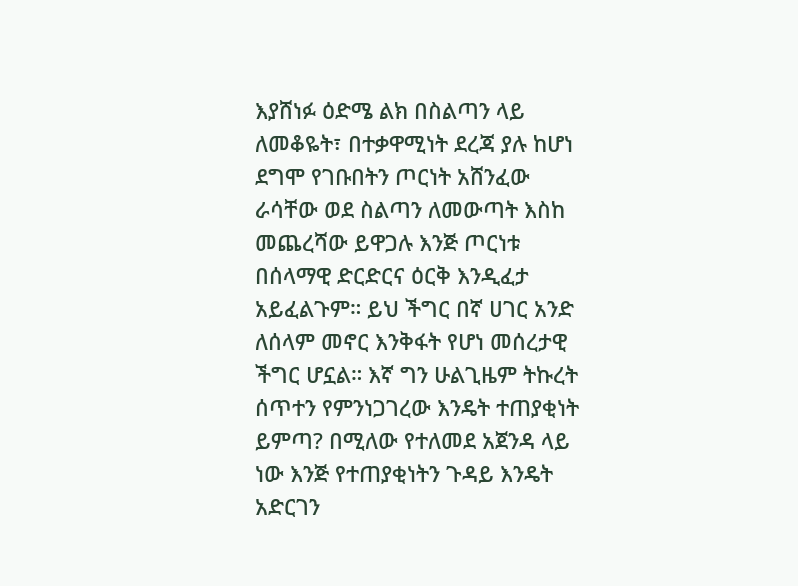እያሸነፉ ዕድሜ ልክ በስልጣን ላይ ለመቆዬት፣ በተቃዋሚነት ደረጃ ያሉ ከሆነ ደግሞ የገቡበትን ጦርነት አሸንፈው ራሳቸው ወደ ስልጣን ለመውጣት እስከ መጨረሻው ይዋጋሉ እንጅ ጦርነቱ በሰላማዊ ድርድርና ዕርቅ እንዲፈታ አይፈልጉም። ይህ ችግር በኛ ሀገር አንድ ለሰላም መኖር እንቅፋት የሆነ መሰረታዊ ችግር ሆኗል። እኛ ግን ሁልጊዜም ትኩረት ሰጥተን የምንነጋገረው እንዴት ተጠያቂነት ይምጣ? በሚለው የተለመደ አጀንዳ ላይ ነው እንጅ የተጠያቂነትን ጉዳይ እንዴት አድርገን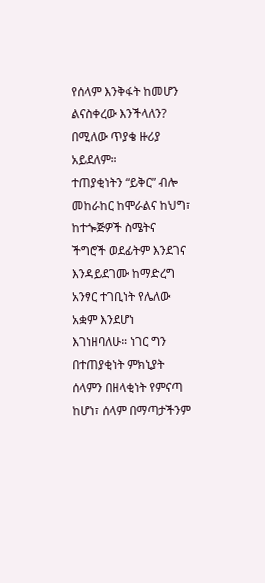የሰላም እንቅፋት ከመሆን ልናስቀረው እንችላለን? በሚለው ጥያቄ ዙሪያ አይደለም።
ተጠያቂነትን “ይቅር” ብሎ መከራከር ከሞራልና ከህግ፣ ከተጐጅዎች ስሜትና ችግሮች ወደፊትም እንደገና እንዳይደገሙ ከማድረግ አንፃር ተገቢነት የሌለው አቋም እንደሆነ እገነዘባለሁ። ነገር ግን በተጠያቂነት ምክኒያት ሰላምን በዘላቂነት የምናጣ ከሆነ፣ ሰላም በማጣታችንም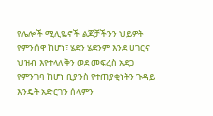የሌሎች ሚሊዬኖች ልጆቻችንን ህይዎት የምንሰዋ ከሆነ፣ ሄደን ሄደንም እንደ ሀገርና ህዝብ እየተላለቅን ወደ መፍረስ አደጋ የምንገባ ከሆነ ቢያንስ የተጠያቂነትን ጉዳይ እንዴት አድርገን ሰላምን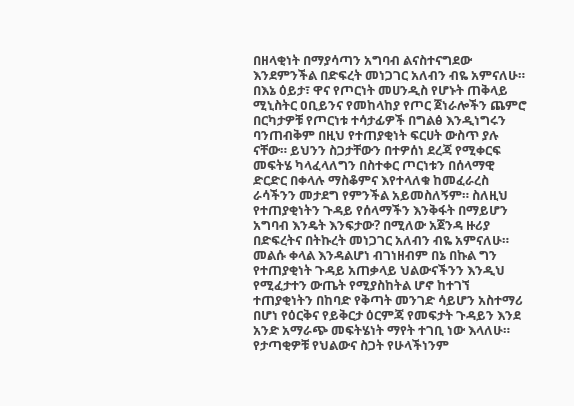በዘላቂነት በማያሳጣን አግባብ ልናስተናግደው እንደምንችል በድፍረት መነጋገር አለብን ብዬ አምናለሁ። በእኔ ዕይታ፣ ዋና የጦርነት መሀንዲስ የሆኑት ጠቅላይ ሚኒስትር ዐቢይንና የመከላከያ የጦር ጀነራሎችን ጨምሮ በርካታዎቹ የጦርነቱ ተሳታፊዎች በግልፅ እንዲነግሩን ባንጠብቅም በዚህ የተጠያቂነት ፍርሀት ውስጥ ያሉ ናቸው። ይህንን ስጋታቸውን በተዎሰነ ደረጃ የሚቀርፍ መፍትሄ ካላፈላለግን በስተቀር ጦርነቱን በሰላማዊ ድርድር በቀላሉ ማስቆምና እየተላለቁ ከመፈራረስ ራሳችንን መታደግ የምንችል አይመስለኝም። ስለዚህ የተጠያቂነትን ጉዳይ የሰላማችን እንቅፋት በማይሆን አግባብ እንዴት እንፍታው? በሚለው አጀንዳ ዙሪያ በድፍረትና በትኩረት መነጋገር አለብን ብዬ አምናለሁ። መልሱ ቀላል እንዳልሆነ ብገነዘብም በኔ በኩል ግን የተጠያቂነት ጉዳይ አጠቃላይ ህልውናችንን እንዲህ የሚፈታተን ውጤት የሚያስከትል ሆኖ ከተገኘ ተጠያቂነትን በከባድ የቅጣት መንገድ ሳይሆን አስተማሪ በሆነ የዕርቅና የይቅርታ ዕርምጃ የመፍታት ጉዳይን እንደ አንድ አማራጭ መፍትሄነት ማየት ተገቢ ነው እላለሁ።
የታጣቂዎቹ የህልውና ስጋት የሁላችነንም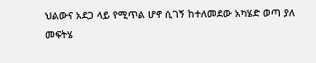ህልውና አደጋ ላይ የሚጥል ሆኖ ሲገኝ ከተለመደው አካሄድ ወጣ ያለ መፍትሄ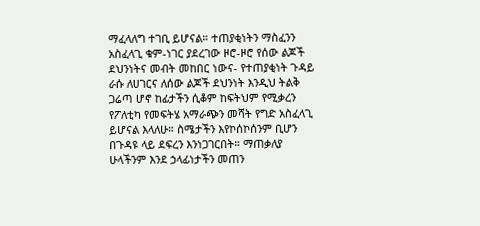ማፈላለግ ተገቢ ይሆናል። ተጠያቂነትን ማስፈንን አስፈላጊ ቁም-ነገር ያደረገው ዞሮ-ዞሮ የሰው ልጆች ደህንነትና መብት መከበር ነውና- የተጠያቂነት ጉዳይ ራሱ ለሀገርና ለሰው ልጆች ደህንነት እንዲህ ትልቅ ጋሬጣ ሆኖ ከፊታችን ሲቆም ከፍትህም የሚቃረን የፖለቲካ የመፍትሄ አማራጭን መሻት የግድ አስፈላጊ ይሆናል እላለሁ። ስሜታችን እየኮሰኮሰንም ቢሆን በጉዳዩ ላይ ደፍረን እንነጋገርበት። ማጠቃለያ ሁላችንም እንደ ኃላፊነታችን መጠን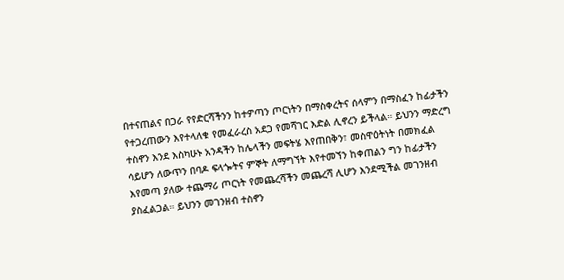በተናጠልና በጋራ የየድርሻችንን ከተዎጣን ጦርነትን በማስቀረትና ሰላምን በማስፈን ከፊታችን የተጋረጠውን እየተላለቁ የመፈራረስ አደጋ የመሻገር እድል ሊኖረን ይችላል። ይህንን ማድረግ ተስኖን እንደ እስካሁኑ አንዳችን ከሌላችን መፍትሄ እየጠበቅን፣ መስዋዕትነት በመክፈል ሳይሆን ለውጥን በባዶ ፍላጐትና ምኞት ለማግኘት እየተመኘን ከቀጠልን ግን ከፊታችን እየመጣ ያለው ተጨማሪ ጦርነት የመጨረሻችን መጨረሻ ሊሆን እንደሚችል መገንዘብ ያስፈልጋል። ይህንን መገንዘብ ተስኖን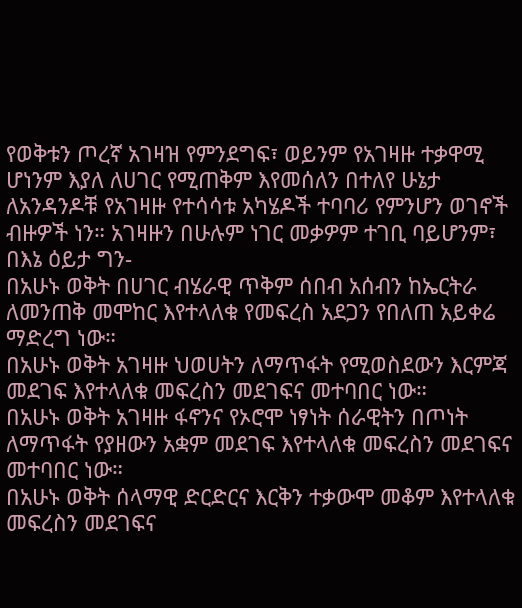የወቅቱን ጦረኛ አገዛዝ የምንደግፍ፣ ወይንም የአገዛዙ ተቃዋሚ ሆነንም እያለ ለሀገር የሚጠቅም እየመሰለን በተለየ ሁኔታ ለአንዳንዶቹ የአገዛዙ የተሳሳቱ አካሄዶች ተባባሪ የምንሆን ወገኖች ብዙዎች ነን። አገዛዙን በሁሉም ነገር መቃዎም ተገቢ ባይሆንም፣ በእኔ ዕይታ ግን-
በአሁኑ ወቅት በሀገር ብሄራዊ ጥቅም ሰበብ አሰብን ከኤርትራ ለመንጠቅ መሞከር እየተላለቁ የመፍረስ አደጋን የበለጠ አይቀሬ ማድረግ ነው።
በአሁኑ ወቅት አገዛዙ ህወሀትን ለማጥፋት የሚወስደውን እርምጃ መደገፍ እየተላለቁ መፍረስን መደገፍና መተባበር ነው።
በአሁኑ ወቅት አገዛዙ ፋኖንና የኦሮሞ ነፃነት ሰራዊትን በጦነት ለማጥፋት የያዘውን አቋም መደገፍ እየተላለቁ መፍረስን መደገፍና መተባበር ነው።
በአሁኑ ወቅት ሰላማዊ ድርድርና እርቅን ተቃውሞ መቆም እየተላለቁ መፍረስን መደገፍና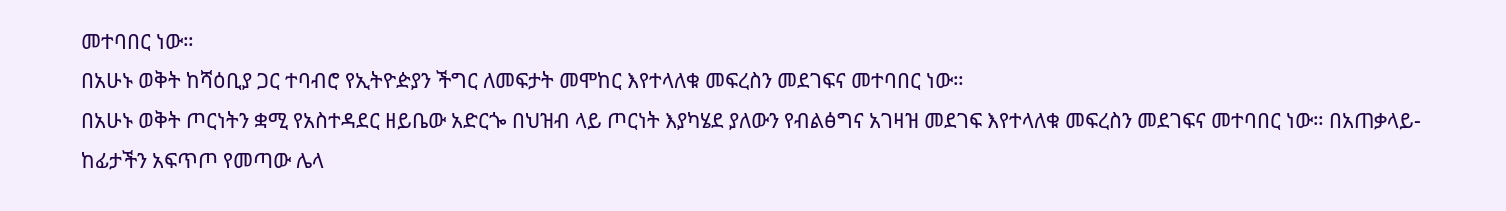መተባበር ነው።
በአሁኑ ወቅት ከሻዕቢያ ጋር ተባብሮ የኢትዮዽያን ችግር ለመፍታት መሞከር እየተላለቁ መፍረስን መደገፍና መተባበር ነው።
በአሁኑ ወቅት ጦርነትን ቋሚ የአስተዳደር ዘይቤው አድርጐ በህዝብ ላይ ጦርነት እያካሄደ ያለውን የብልፅግና አገዛዝ መደገፍ እየተላለቁ መፍረስን መደገፍና መተባበር ነው። በአጠቃላይ- ከፊታችን አፍጥጦ የመጣው ሌላ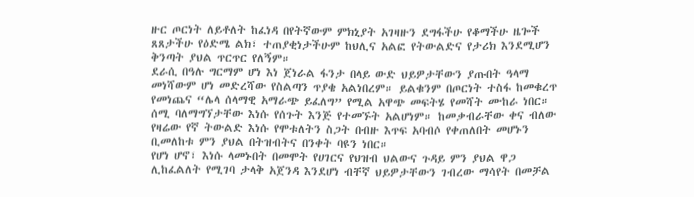ዙር ጦርነት ለይቶለት ከፈነዳ በየትኛውም ምክኒያት አገዛዙን ደግፋችሁ የቆማችሁ ዜጐች ጸጸታችሁ የዕድሜ ልክ፣ ተጠያቂነታችሁም ከህሊና አልፎ የትውልድና የታሪክ እንደሚሆን ቅንጣት ያህል ጥርጥር የለኝም።
ደራሲ በዓሉ ግርማም ሆነ እነ ጀነራል ፋንታ በላይ ውድ ህይዎታቸውን ያጡበት ዓላማ መነሻውም ሆነ መድረሻው የስልጣን ጥያቄ አልነበረም። ይልቁንም በጦርነት ተስፋ ከመቁረጥ የመነጨና “ሌላ ሰላማዊ አማራጭ ይፈለግ” የሚል አዋጭ መፍትሄ የመሻት ሙከራ ነበር። ሰሚ ባለማግኘታቸው እነሱ የሰጉት እንጅ የተመኙት አልሆነም። ከመቃብራቸው ቀና ብለው የዛሬው የኛ ትውልድ እነሱ የሞቱለትን ስጋት በብዙ እጥፍ አባብሶ የቀጠለበት መሆኑን ቢመለከቱ ምን ያህል በትዝብትና በንቀት ባዩን ነበር።
የሆነ ሆኖ፣ እነሱ ላመኑበት በመሞት የሀገርና የህዝብ ህልውና ጉዳይ ምን ያህል ዋጋ ሊከፈልለት የሚገባ ታላቅ አጀንዳ እንደሆነ ብቸኛ ህይዎታቸውን ገብረው ማሳየት በመቻል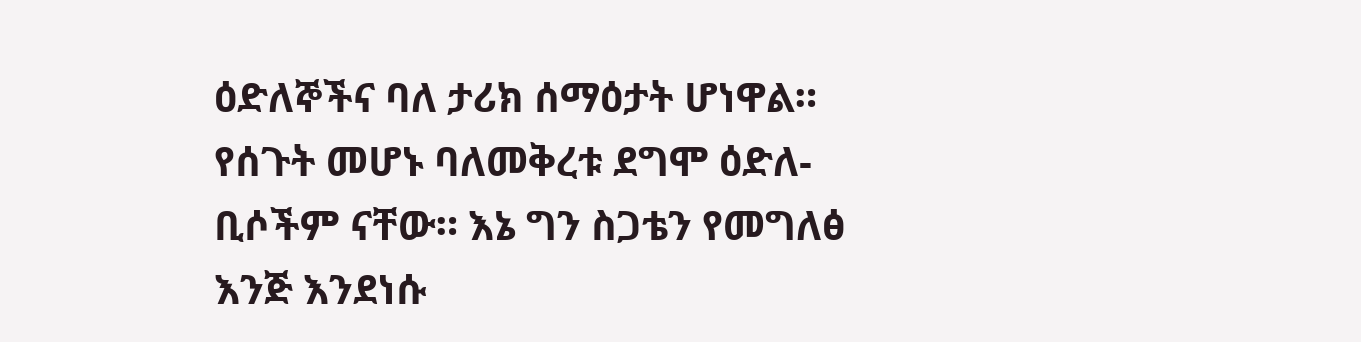ዕድለኞችና ባለ ታሪክ ሰማዕታት ሆነዋል።
የሰጉት መሆኑ ባለመቅረቱ ደግሞ ዕድለ-ቢሶችም ናቸው። እኔ ግን ስጋቴን የመግለፅ እንጅ እንደነሱ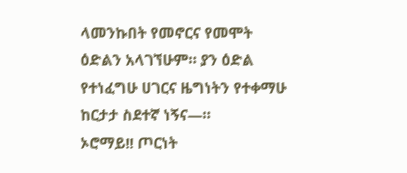ላመንኩበት የመኖርና የመሞት ዕድልን አላገኘሁም። ያን ዕድል የተነፈግሁ ሀገርና ዜግነትን የተቀማሁ ከርታታ ስደተኛ ነኝና—።
ኦሮማይ!! ጦርነት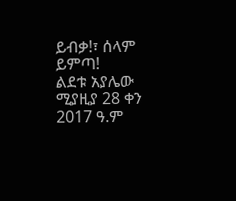ይብቃ!፣ ሰላም ይምጣ!
ልደቱ አያሌው
ሚያዚያ 28 ቀን 2017 ዓ.ም